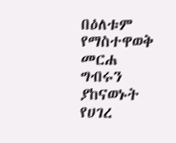በዕለቱም የማስተዋወቅ መርሐ ግብሩን ያከናወኑት የሀገረ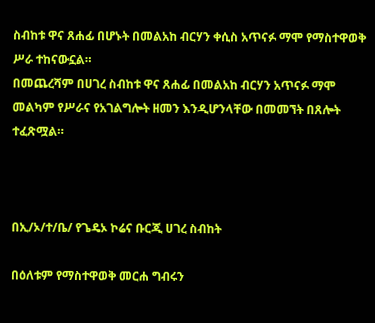ስብከቱ ዋና ጸሐፊ በሆኑት በመልአከ ብርሃን ቀሲስ አጥናፉ ማሞ የማስተዋወቅ ሥራ ተከናውኗል።
በመጨረሻም በሀገረ ስብከቱ ዋና ጸሐፊ በመልአከ ብርሃን አጥናፉ ማሞ መልካም የሥራና የአገልግሎት ዘመን እንዲሆንላቸው በመመኘት በጸሎት ተፈጽሟል።



በኢ/ኦ/ተ/ቤ/ የጌዴኦ ኮሬና ቡርጂ ሀገረ ስብከት

በዕለቱም የማስተዋወቅ መርሐ ግብሩን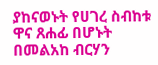ያከናወኑት የሀገረ ስብከቱ ዋና ጸሐፊ በሆኑት በመልአከ ብርሃን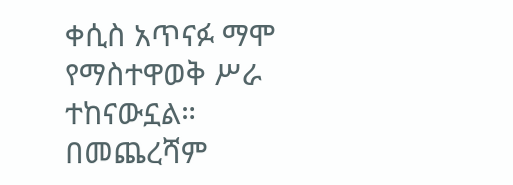ቀሲስ አጥናፉ ማሞ የማስተዋወቅ ሥራ ተከናውኗል።
በመጨረሻም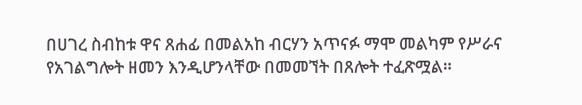በሀገረ ስብከቱ ዋና ጸሐፊ በመልአከ ብርሃን አጥናፉ ማሞ መልካም የሥራና የአገልግሎት ዘመን እንዲሆንላቸው በመመኘት በጸሎት ተፈጽሟል።